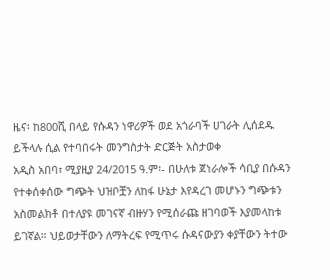ዜና፡ ከ800ሺ በላይ የሱዳን ነዋሪዎች ወደ አጎራባች ሀገራት ሊሰደዱ ይችላሉ ሲል የተባበሩት መንግስታት ድርጅት አስታወቀ
አዲስ አበባ፣ ሚያዚያ 24/2015 ዓ.ም፡- በሁለቱ ጀነራሎች ሳቢያ በሱዳን የተቀሰቀሰው ግጭት ህዝቦቿን ለከፋ ሁኔታ እየዳረገ መሆኑን ግጭቱን አስመልክቶ በተለያዩ መገናኛ ብዙሃን የሚሰራጩ ዘገባወች እያመላከቱ ይገኛል። ህይወታቸውን ለማትረፍ የሚጥሩ ሱዳናውያን ቀያቸውን ትተው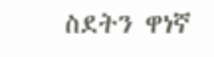ስደትን ዋነኛ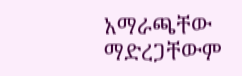አማራጫቸው ማድረጋቸውም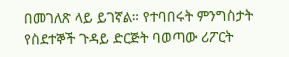በመገለጽ ላይ ይገኛል። የተባበሩት ምንግስታት የስደተኞች ጉዳይ ድርጅት ባወጣው ሪፖርት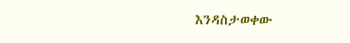እንዳስታወቀው